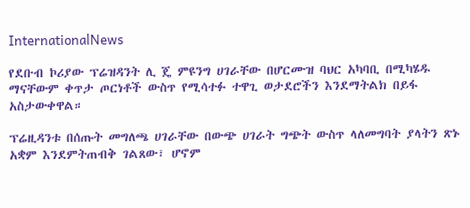InternationalNews

የደቡብ ኮሪያው ፕሬዝዳንት ሊ ጄ ምዩንግ ሀገራቸው በሆርሙዝ ባህር አካባቢ በሚካሄዱ ማናቸውም ቀጥታ ጦርነቶች ውስጥ የሚሳተፉ ተዋጊ ወታደሮችን እንደማትልክ በይፋ አስታውቀዋል።

ፕሬዚዳንቱ በሰጡት መግለጫ ሀገራቸው በውጭ ሀገራት ግጭት ውስጥ ላለመግባት ያላትን ጽኑ አቋም እንደምትጠብቅ ገልጸው፣ ሆኖም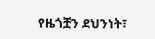የዜጎቿን ደህንነት፣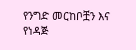የንግድ መርከቦቿን እና የነዳጅ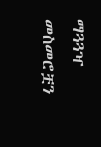ማጓጓዣ መስመሮቿን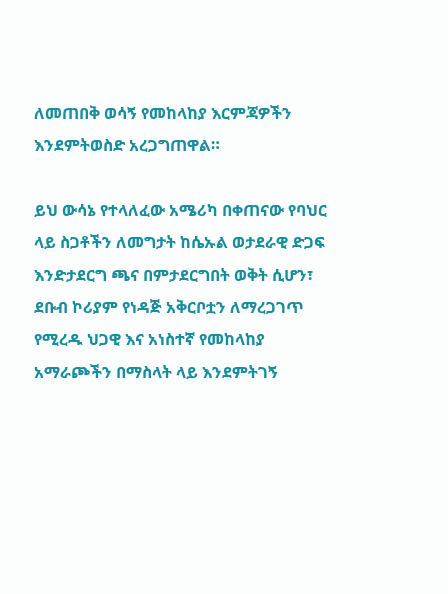ለመጠበቅ ወሳኝ የመከላከያ እርምጃዎችን እንደምትወስድ አረጋግጠዋል።

ይህ ውሳኔ የተላለፈው አሜሪካ በቀጠናው የባህር ላይ ስጋቶችን ለመግታት ከሴኡል ወታደራዊ ድጋፍ እንድታደርግ ጫና በምታደርግበት ወቅት ሲሆን፣ ደቡብ ኮሪያም የነዳጅ አቅርቦቷን ለማረጋገጥ የሚረዱ ህጋዊ እና አነስተኛ የመከላከያ አማራጮችን በማስላት ላይ እንደምትገኝ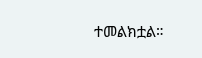ተመልክቷል።